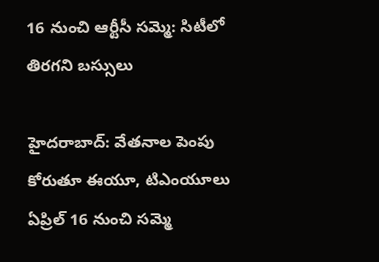16 నుంచి ఆర్టీసీ సమ్మె: సిటీలో తిరగని బస్సులు

హైదరాబాద్: వేతనాల పెంపు కోరుతూ ఈయూ, టిఎంయూలు ఏప్రిల్ 16 నుంచి సమ్మె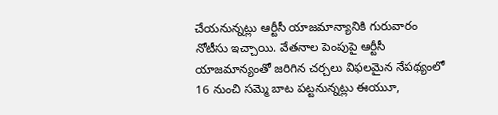చేయనున్నట్లు ఆర్టీసీ యాజమాన్యానికి గురువారం నోటీసు ఇచ్చాయి. వేతనాల పెంపుపై ఆర్టీసీ యాజమాన్యంతో జరిగిన చర్చలు విఫలమైన నేపథ్యంలో 16 నుంచి సమ్మె బాట పట్టనున్నట్లు ఈయుూ,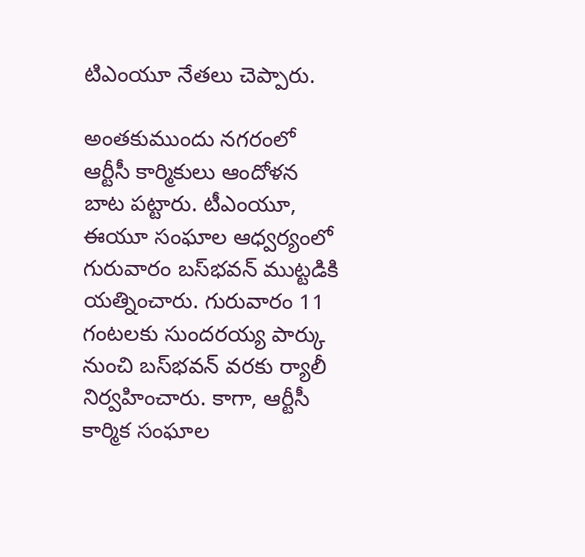టిఎంయూ నేతలు చెప్పారు.

అంతకుముందు నగరంలో ఆర్టీసీ కార్మికులు ఆందోళన బాట పట్టారు. టీఎంయూ, ఈయూ సంఘాల ఆధ్వర్యంలో గురువారం బస్‌భవన్ ముట్టడికి యత్నించారు. గురువారం 11 గంటలకు సుందరయ్య పార్కు నుంచి బస్‌భవన్ వరకు ర్యాలీ నిర్వహించారు. కాగా, ఆర్టీసీ కార్మిక సంఘాల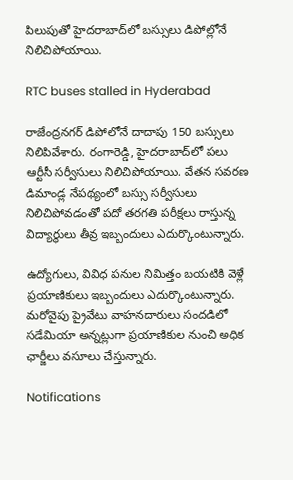పిలుపుతో హైదరాబాద్‌లో బస్సులు డిపోల్లోనే నిలిచిపోయాయి.

RTC buses stalled in Hyderabad

రాజేంద్రనగర్ డిపోలోనే దాదాపు 150 బస్సులు నిలిపివేశారు. రంగారెడ్డి, హైదరాబాద్‌లో పలు ఆర్టీసీ సర్వీసులు నిలిచిపోయాయి. వేతన సవరణ డిమాండ్ల నేపథ్యంలో బస్సు సర్వీసులు నిలిచిపోవడంతో పదో తరగతి పరీక్షలు రాస్తున్న విద్యార్థులు తీవ్ర ఇబ్బందులు ఎదుర్కొంటున్నారు.

ఉద్యోగులు, వివిధ పనుల నిమిత్తం బయటికి వెళ్లే ప్రయాణికులు ఇబ్బందులు ఎదుర్కొంటున్నారు. మరోవైపు ప్రైవేటు వాహనదారులు సందడిలో సడేమియా అన్నట్లుగా ప్రయాణికుల నుంచి అధిక ఛార్జీలు వసూలు చేస్తున్నారు.

Notifications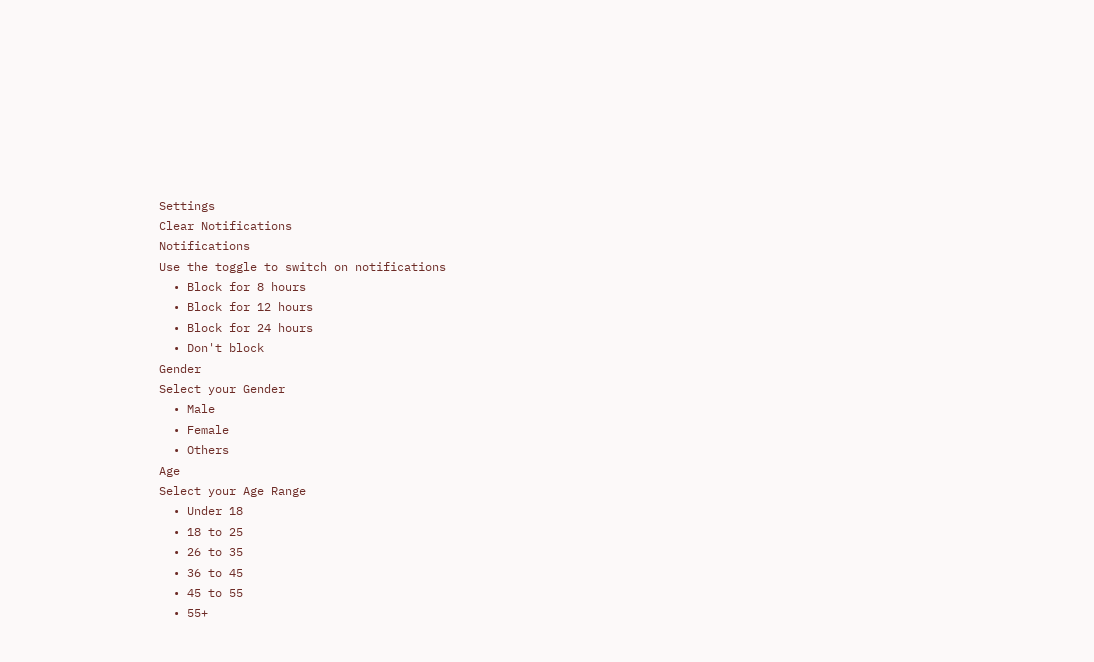Settings
Clear Notifications
Notifications
Use the toggle to switch on notifications
  • Block for 8 hours
  • Block for 12 hours
  • Block for 24 hours
  • Don't block
Gender
Select your Gender
  • Male
  • Female
  • Others
Age
Select your Age Range
  • Under 18
  • 18 to 25
  • 26 to 35
  • 36 to 45
  • 45 to 55
  • 55+